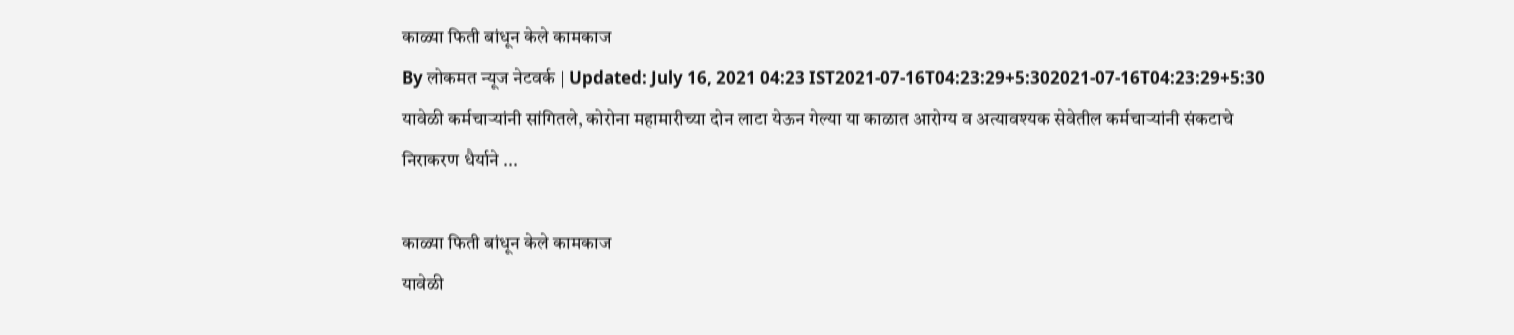काळ्या फिती बांधून केले कामकाज
By लोकमत न्यूज नेटवर्क | Updated: July 16, 2021 04:23 IST2021-07-16T04:23:29+5:302021-07-16T04:23:29+5:30
यावेळी कर्मचाऱ्यांनी सांगितले, कोरोना महामारीच्या दोन लाटा येऊन गेल्या या काळात आरोग्य व अत्यावश्यक सेवेतील कर्मचाऱ्यांनी संकटाचे निराकरण धैर्याने ...

काळ्या फिती बांधून केले कामकाज
यावेळी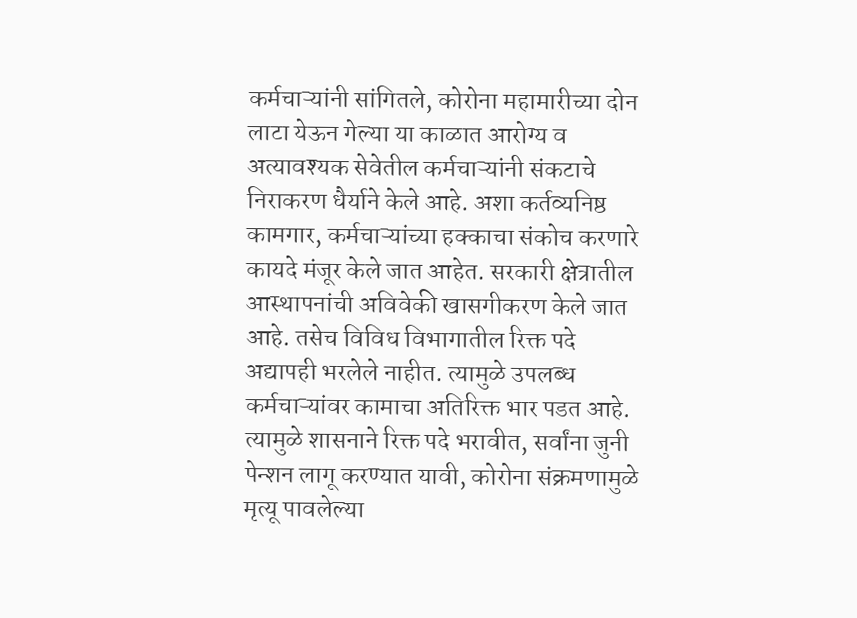कर्मचाऱ्यांनी सांगितले, कोरोना महामारीच्या दोन लाटा येऊन गेल्या या काळात आरोग्य व अत्यावश्यक सेवेतील कर्मचाऱ्यांनी संकटाचे निराकरण धैर्याने केले आहे. अशा कर्तव्यनिष्ठ कामगार, कर्मचाऱ्यांच्या हक्काचा संकोच करणारे कायदे मंजूर केले जात आहेत. सरकारी क्षेत्रातील आस्थापनांची अविवेकी खासगीकरण केले जात आहे. तसेच विविध विभागातील रिक्त पदे अद्यापही भरलेले नाहीत. त्यामुळे उपलब्ध कर्मचाऱ्यांवर कामाचा अतिरिक्त भार पडत आहे. त्यामुळे शासनाने रिक्त पदे भरावीत, सर्वांना जुनी पेन्शन लागू करण्यात यावी, कोरोना संक्रमणामुळे मृत्यू पावलेल्या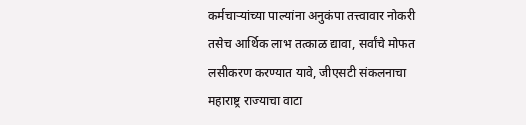कर्मचाऱ्यांच्या पाल्यांना अनुकंपा तत्त्वावार नोकरी तसेच आर्थिक लाभ तत्काळ द्यावा, सर्वांचे मोफत लसीकरण करण्यात यावे, जीएसटी संकलनाचा महाराष्ट्र राज्याचा वाटा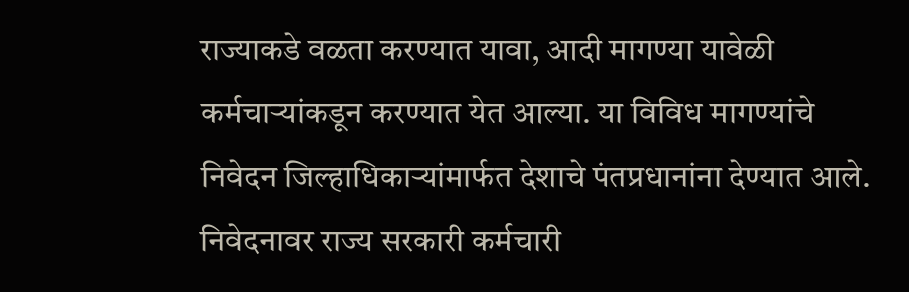राज्याकडे वळता करण्यात यावा, आदी मागण्या यावेळी कर्मचाऱ्यांकडून करण्यात येत आल्या. या विविध मागण्यांचे निवेदन जिल्हाधिकाऱ्यांमार्फत देशाचे पंतप्रधानांना देण्यात आले. निवेदनावर राज्य सरकारी कर्मचारी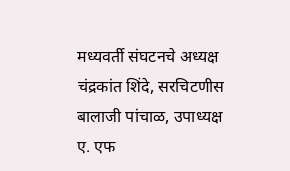मध्यवर्ती संघटनचे अध्यक्ष चंद्रकांत शिंदे, सरचिटणीस बालाजी पांचाळ, उपाध्यक्ष ए. एफ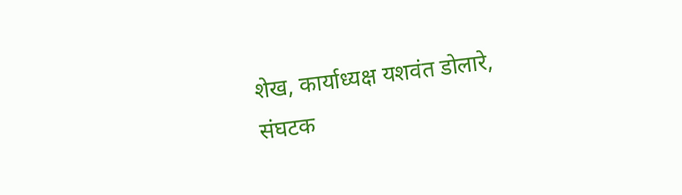शेख, कार्याध्यक्ष यशवंत डोलारे, संघटक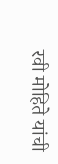रवी मोहिते यांची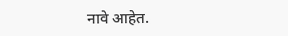नावे आहेत.